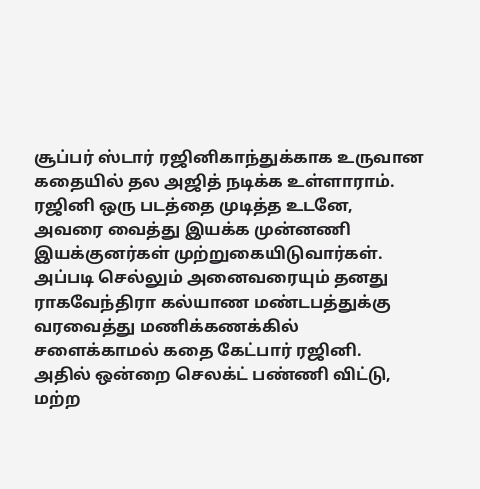சூப்பர் ஸ்டார் ரஜினிகாந்துக்காக உருவான கதையில் தல அஜித் நடிக்க உள்ளாராம்.
ரஜினி ஒரு படத்தை முடித்த உடனே, அவரை வைத்து இயக்க முன்னணி இயக்குனர்கள் முற்றுகையிடுவார்கள்.
அப்படி செல்லும் அனைவரையும் தனது ராகவேந்திரா கல்யாண மண்டபத்துக்கு வரவைத்து மணிக்கணக்கில் சளைக்காமல் கதை கேட்பார் ரஜினி.
அதில் ஒன்றை செலக்ட் பண்ணி விட்டு, மற்ற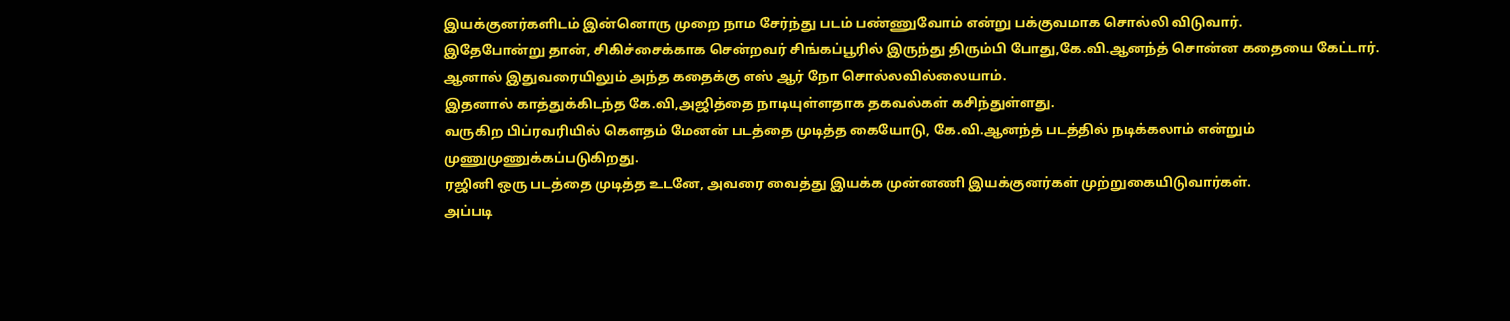இயக்குனர்களிடம் இன்னொரு முறை நாம சேர்ந்து படம் பண்ணுவோம் என்று பக்குவமாக சொல்லி விடுவார்.
இதேபோன்று தான், சிகிச்சைக்காக சென்றவர் சிங்கப்பூரில் இருந்து திரும்பி போது,கே.வி.ஆனந்த் சொன்ன கதையை கேட்டார்.
ஆனால் இதுவரையிலும் அந்த கதைக்கு எஸ் ஆர் நோ சொல்லவில்லையாம்.
இதனால் காத்துக்கிடந்த கே.வி,அஜித்தை நாடியுள்ளதாக தகவல்கள் கசிந்துள்ளது.
வருகிற பிப்ரவரியில் கௌதம் மேனன் படத்தை முடித்த கையோடு, கே.வி.ஆனந்த் படத்தில் நடிக்கலாம் என்றும் முணுமுணுக்கப்படுகிறது.
ரஜினி ஒரு படத்தை முடித்த உடனே, அவரை வைத்து இயக்க முன்னணி இயக்குனர்கள் முற்றுகையிடுவார்கள்.
அப்படி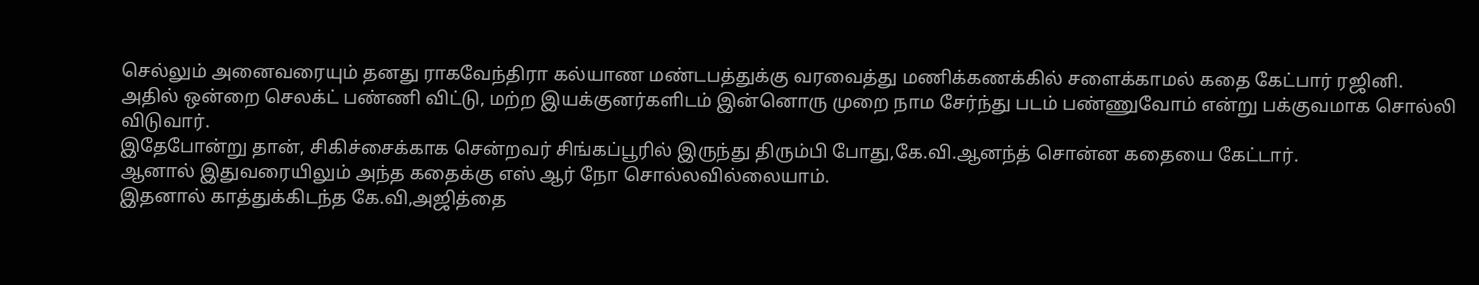செல்லும் அனைவரையும் தனது ராகவேந்திரா கல்யாண மண்டபத்துக்கு வரவைத்து மணிக்கணக்கில் சளைக்காமல் கதை கேட்பார் ரஜினி.
அதில் ஒன்றை செலக்ட் பண்ணி விட்டு, மற்ற இயக்குனர்களிடம் இன்னொரு முறை நாம சேர்ந்து படம் பண்ணுவோம் என்று பக்குவமாக சொல்லி விடுவார்.
இதேபோன்று தான், சிகிச்சைக்காக சென்றவர் சிங்கப்பூரில் இருந்து திரும்பி போது,கே.வி.ஆனந்த் சொன்ன கதையை கேட்டார்.
ஆனால் இதுவரையிலும் அந்த கதைக்கு எஸ் ஆர் நோ சொல்லவில்லையாம்.
இதனால் காத்துக்கிடந்த கே.வி,அஜித்தை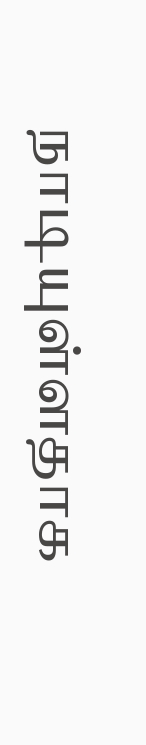நாடியுள்ளதாக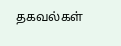தகவல்கள்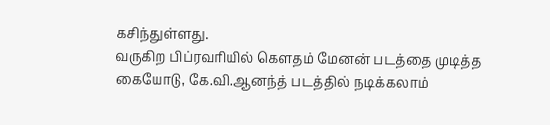கசிந்துள்ளது.
வருகிற பிப்ரவரியில் கௌதம் மேனன் படத்தை முடித்த கையோடு, கே.வி.ஆனந்த் படத்தில் நடிக்கலாம்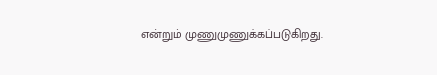என்றும் முணுமுணுக்கப்படுகிறது.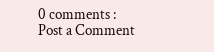0 comments :
Post a Comment